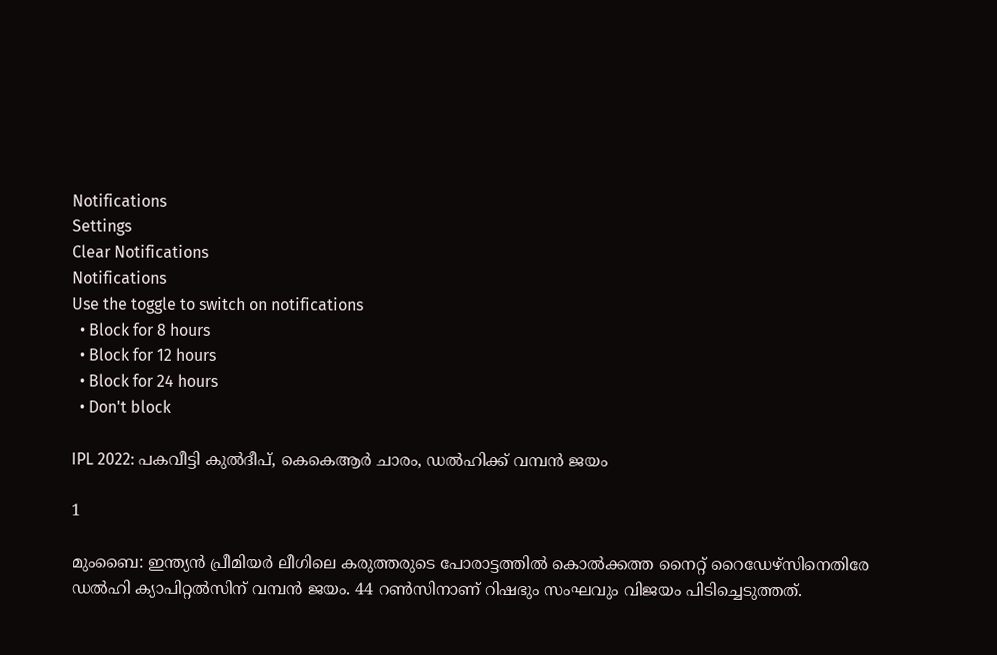Notifications
Settings
Clear Notifications
Notifications
Use the toggle to switch on notifications
  • Block for 8 hours
  • Block for 12 hours
  • Block for 24 hours
  • Don't block

IPL 2022: പകവീട്ടി കുല്‍ദീപ്, കെകെആര്‍ ചാരം, ഡല്‍ഹിക്ക് വമ്പന്‍ ജയം

1

മുംബൈ: ഇന്ത്യന്‍ പ്രീമിയര്‍ ലീഗിലെ കരുത്തരുടെ പോരാട്ടത്തില്‍ കൊല്‍ക്കത്ത നൈറ്റ് റൈഡേഴ്‌സിനെതിരേ ഡല്‍ഹി ക്യാപിറ്റല്‍സിന് വമ്പന്‍ ജയം. 44 റണ്‍സിനാണ് റിഷഭും സംഘവും വിജയം പിടിച്ചെടുത്തത്.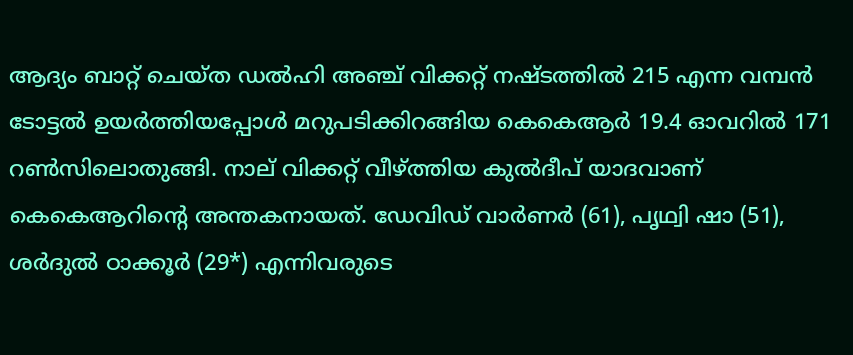ആദ്യം ബാറ്റ് ചെയ്ത ഡല്‍ഹി അഞ്ച് വിക്കറ്റ് നഷ്ടത്തില്‍ 215 എന്ന വമ്പന്‍ ടോട്ടല്‍ ഉയര്‍ത്തിയപ്പോള്‍ മറുപടിക്കിറങ്ങിയ കെകെആര്‍ 19.4 ഓവറില്‍ 171 റണ്‍സിലൊതുങ്ങി. നാല് വിക്കറ്റ് വീഴ്ത്തിയ കുല്‍ദീപ് യാദവാണ് കെകെആറിന്റെ അന്തകനായത്. ഡേവിഡ് വാര്‍ണര്‍ (61), പൃഥ്വി ഷാ (51), ശര്‍ദുല്‍ ഠാക്കൂര്‍ (29*) എന്നിവരുടെ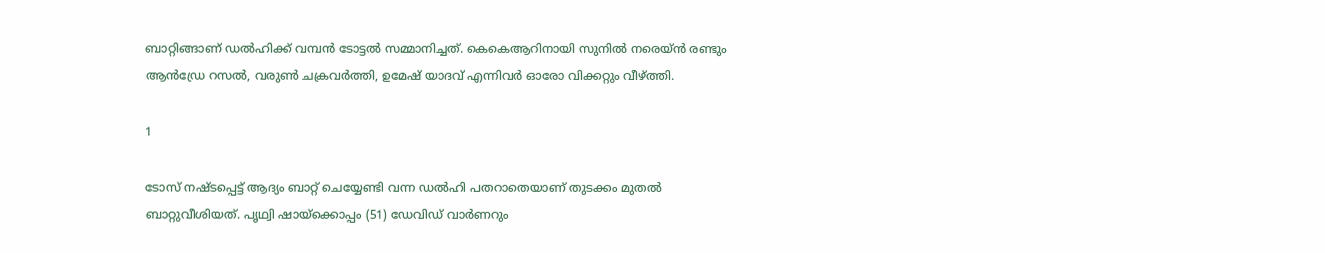ബാറ്റിങ്ങാണ് ഡല്‍ഹിക്ക് വമ്പന്‍ ടോട്ടല്‍ സമ്മാനിച്ചത്. കെകെആറിനായി സുനില്‍ നരെയ്ന്‍ രണ്ടും ആന്‍ഡ്രേ റസല്‍, വരുണ്‍ ചക്രവര്‍ത്തി, ഉമേഷ് യാദവ് എന്നിവര്‍ ഓരോ വിക്കറ്റും വീഴ്ത്തി.

1

ടോസ് നഷ്ടപ്പെട്ട് ആദ്യം ബാറ്റ് ചെയ്യേണ്ടി വന്ന ഡല്‍ഹി പതറാതെയാണ് തുടക്കം മുതല്‍ ബാറ്റുവീശിയത്. പൃഥ്വി ഷായ്‌ക്കൊപ്പം (51) ഡേവിഡ് വാര്‍ണറും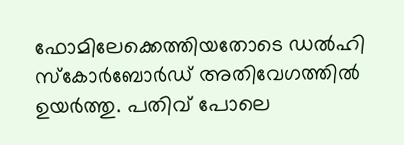ഫോമിലേക്കെത്തിയതോടെ ഡല്‍ഹി സ്‌കോര്‍ബോര്‍ഡ് അതിവേഗത്തില്‍ ഉയര്‍ത്തു. പതിവ് പോലെ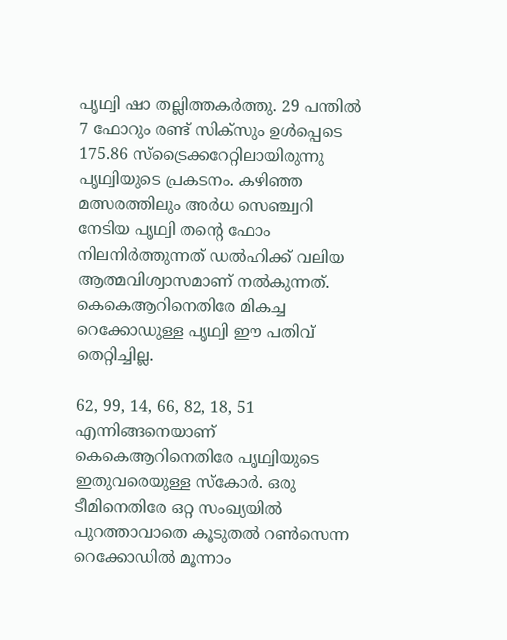പൃഥ്വി ഷാ തല്ലിത്തകര്‍ത്തു. 29 പന്തില്‍ 7 ഫോറും രണ്ട് സിക്‌സും ഉള്‍പ്പെടെ 175.86 സ്‌ട്രൈക്കറേറ്റിലായിരുന്നു പൃഥ്വിയുടെ പ്രകടനം. കഴിഞ്ഞ മത്സരത്തിലും അര്‍ധ സെഞ്ച്വറി നേടിയ പൃഥ്വി തന്റെ ഫോം നിലനിര്‍ത്തുന്നത് ഡല്‍ഹിക്ക് വലിയ ആത്മവിശ്വാസമാണ് നല്‍കുന്നത്. കെകെആറിനെതിരേ മികച്ച റെക്കോഡുള്ള പൃഥ്വി ഈ പതിവ് തെറ്റിച്ചില്ല.

62, 99, 14, 66, 82, 18, 51 എന്നിങ്ങനെയാണ് കെകെആറിനെതിരേ പൃഥ്വിയുടെ ഇതുവരെയുള്ള സ്‌കോര്‍. ഒരു ടീമിനെതിരേ ഒറ്റ സംഖ്യയില്‍ പുറത്താവാതെ കൂടുതല്‍ റണ്‍സെന്ന റെക്കോഡില്‍ മൂന്നാം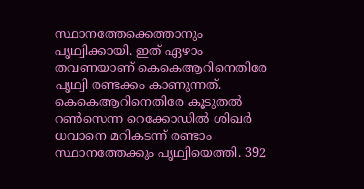സ്ഥാനത്തേക്കെത്താനും പൃഥ്വിക്കായി. ഇത് ഏഴാം തവണയാണ് കെകെആറിനെതിരേ പൃഥ്വി രണ്ടക്കം കാണുന്നത്. കെകെആറിനെതിരേ കൂടുതല്‍ റണ്‍സെന്ന റെക്കോഡില്‍ ശിഖര്‍ ധവാനെ മറികടന്ന് രണ്ടാം സ്ഥാനത്തേക്കും പൃഥ്വിയെത്തി. 392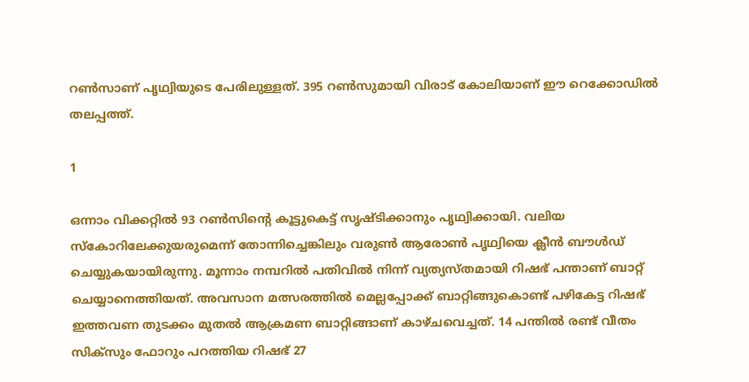റണ്‍സാണ് പൃഥ്വിയുടെ പേരിലുള്ളത്. 395 റണ്‍സുമായി വിരാട് കോലിയാണ് ഈ റെക്കോഡില്‍ തലപ്പത്ത്.

1

ഒന്നാം വിക്കറ്റില്‍ 93 റണ്‍സിന്റെ കൂട്ടുകെട്ട് സൃഷ്ടിക്കാനും പൃഥ്വിക്കായി. വലിയ സ്‌കോറിലേക്കുയരുമെന്ന് തോന്നിച്ചെങ്കിലും വരുണ്‍ ആരോണ്‍ പൃഥ്വിയെ ക്ലീന്‍ ബൗള്‍ഡ് ചെയ്യുകയായിരുന്നു. മൂന്നാം നമ്പറില്‍ പതിവില്‍ നിന്ന് വ്യത്യസ്തമായി റിഷഭ് പന്താണ് ബാറ്റ് ചെയ്യാനെത്തിയത്. അവസാന മത്സരത്തില്‍ മെല്ലപ്പോക്ക് ബാറ്റിങ്ങുകൊണ്ട് പഴികേട്ട റിഷഭ് ഇത്തവണ തുടക്കം മുതല്‍ ആക്രമണ ബാറ്റിങ്ങാണ് കാഴ്ചവെച്ചത്. 14 പന്തില്‍ രണ്ട് വീതം സിക്‌സും ഫോറും പറത്തിയ റിഷഭ് 27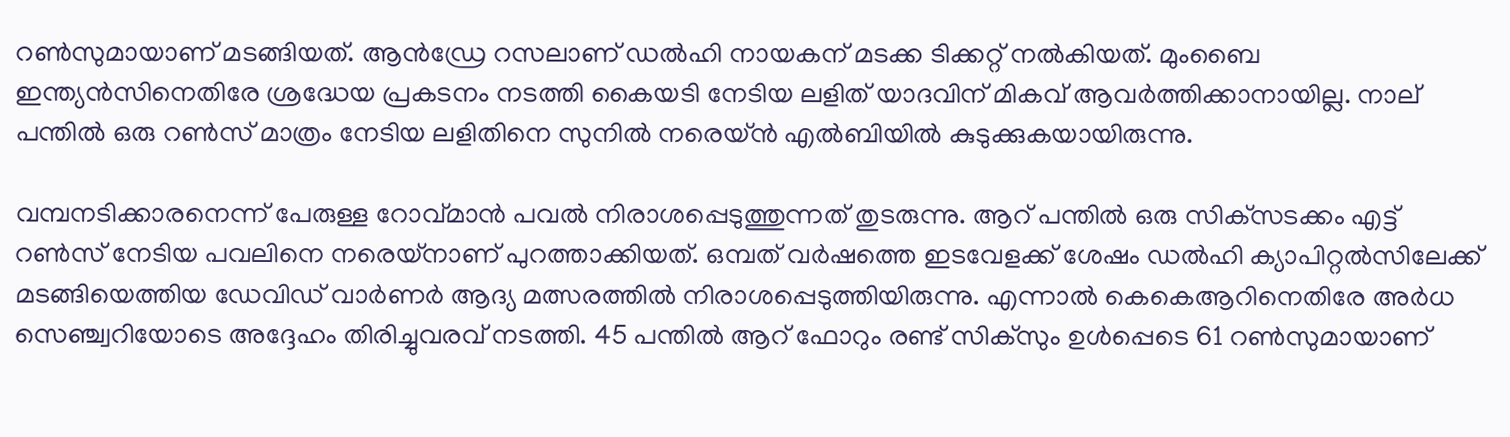റണ്‍സുമായാണ് മടങ്ങിയത്. ആന്‍ഡ്രേ റസലാണ് ഡല്‍ഹി നായകന് മടക്ക ടിക്കറ്റ് നല്‍കിയത്. മുംബൈ ഇന്ത്യന്‍സിനെതിരേ ശ്രദ്ധേയ പ്രകടനം നടത്തി കൈയടി നേടിയ ലളിത് യാദവിന് മികവ് ആവര്‍ത്തിക്കാനായില്ല. നാല് പന്തില്‍ ഒരു റണ്‍സ് മാത്രം നേടിയ ലളിതിനെ സുനില്‍ നരെയ്ന്‍ എല്‍ബിയില്‍ കുടുക്കുകയായിരുന്നു.

വമ്പനടിക്കാരനെന്ന് പേരുള്ള റോവ്മാന്‍ പവല്‍ നിരാശപ്പെടുത്തുന്നത് തുടരുന്നു. ആറ് പന്തില്‍ ഒരു സിക്‌സടക്കം എട്ട് റണ്‍സ് നേടിയ പവലിനെ നരെയ്‌നാണ് പുറത്താക്കിയത്. ഒമ്പത് വര്‍ഷത്തെ ഇടവേളക്ക് ശേഷം ഡല്‍ഹി ക്യാപിറ്റല്‍സിലേക്ക് മടങ്ങിയെത്തിയ ഡേവിഡ് വാര്‍ണര്‍ ആദ്യ മത്സരത്തില്‍ നിരാശപ്പെടുത്തിയിരുന്നു. എന്നാല്‍ കെകെആറിനെതിരേ അര്‍ധ സെഞ്ച്വറിയോടെ അദ്ദേഹം തിരിച്ചുവരവ് നടത്തി. 45 പന്തില്‍ ആറ് ഫോറും രണ്ട് സിക്‌സും ഉള്‍പ്പെടെ 61 റണ്‍സുമായാണ്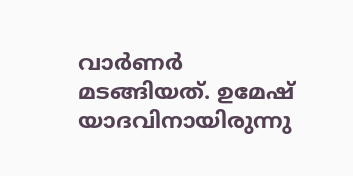വാര്‍ണര്‍ മടങ്ങിയത്. ഉമേഷ് യാദവിനായിരുന്നു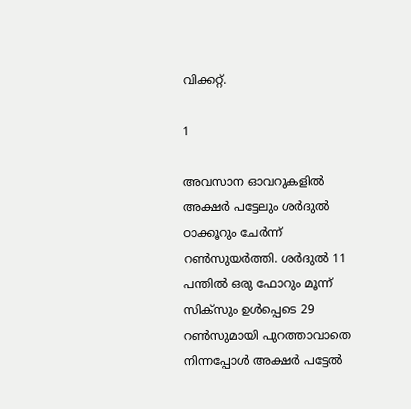വിക്കറ്റ്.

1

അവസാന ഓവറുകളില്‍ അക്ഷര്‍ പട്ടേലും ശര്‍ദുല്‍ ഠാക്കൂറും ചേര്‍ന്ന് റണ്‍സുയര്‍ത്തി. ശര്‍ദുല്‍ 11 പന്തില്‍ ഒരു ഫോറും മൂന്ന് സിക്‌സും ഉള്‍പ്പെടെ 29 റണ്‍സുമായി പുറത്താവാതെ നിന്നപ്പോള്‍ അക്ഷര്‍ പട്ടേല്‍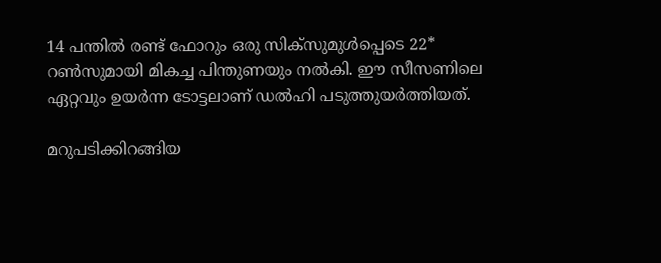14 പന്തില്‍ രണ്ട് ഫോറും ഒരു സിക്‌സുമുള്‍പ്പെടെ 22* റണ്‍സുമായി മികച്ച പിന്തുണയും നല്‍കി. ഈ സീസണിലെ ഏറ്റവും ഉയര്‍ന്ന ടോട്ടലാണ് ഡല്‍ഹി പടുത്തുയര്‍ത്തിയത്.

മറുപടിക്കിറങ്ങിയ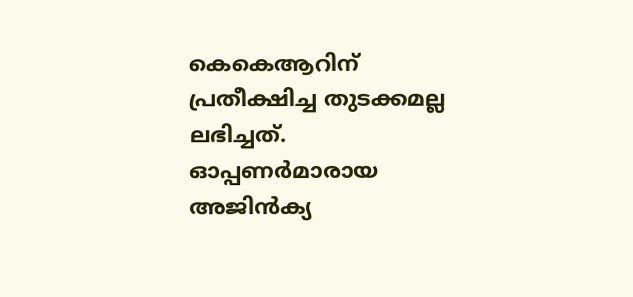കെകെആറിന് പ്രതീക്ഷിച്ച തുടക്കമല്ല ലഭിച്ചത്. ഓപ്പണര്‍മാരായ അജിന്‍ക്യ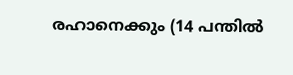രഹാനെക്കും (14 പന്തില്‍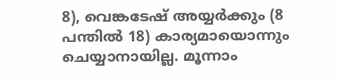8), വെങ്കടേഷ് അയ്യര്‍ക്കും (8 പന്തില്‍ 18) കാര്യമായൊന്നും ചെയ്യാനായില്ല. മൂന്നാം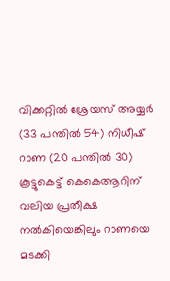വിക്കറ്റില്‍ ശ്രേയസ് അയ്യര്‍ (33 പന്തില്‍ 54) നിധീഷ് റാണ (20 പന്തില്‍ 30) കൂട്ടുകെട്ട് കെകെആറിന് വലിയ പ്രതീക്ഷ നല്‍കിയെങ്കിലും റാണയെ മടക്കി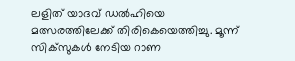ലളിത് യാദവ് ഡല്‍ഹിയെ മത്സരത്തിലേക്ക് തിരികെയെത്തിച്ചു. മൂന്ന് സിക്‌സുകള്‍ നേടിയ റാണ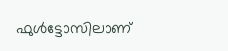ഫുള്‍ട്ടോസിലാണ്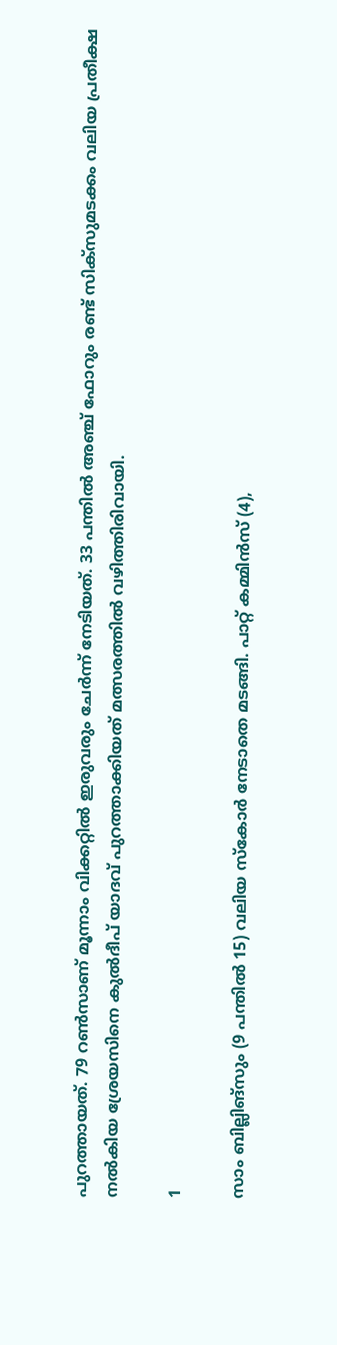പുറത്തായത്. 79 റണ്‍സാണ് മൂന്നാം വിക്കറ്റില്‍ ഇരുവരും ചേര്‍ന്ന് നേടിയത്. 33 പന്തില്‍ അഞ്ച് ഫോറും രണ്ട് സിക്‌സുമടക്കം വലിയ പ്രതീക്ഷ നല്‍കിയ ശ്രേയസിനെ കുല്‍ദീപ് യാദവ് പുറത്താക്കിയത് മത്സരത്തില്‍ വഴിത്തിരിവായി.

1

സാം ബില്ലിങ്‌സും (9 പന്തില്‍ 15) വലിയ സ്‌കോര്‍ നേടാതെ മടങ്ങി. പാറ്റ് കമ്മിന്‍സ് (4),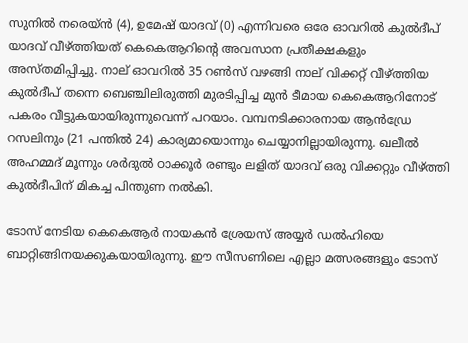സുനില്‍ നരെയ്ന്‍ (4), ഉമേഷ് യാദവ് (0) എന്നിവരെ ഒരേ ഓവറില്‍ കുല്‍ദീപ് യാദവ് വീഴ്ത്തിയത് കെകെആറിന്റെ അവസാന പ്രതീക്ഷകളും അസ്തമിപ്പിച്ചു. നാല് ഓവറില്‍ 35 റണ്‍സ് വഴങ്ങി നാല് വിക്കറ്റ് വീഴ്ത്തിയ കുല്‍ദീപ് തന്നെ ബെഞ്ചിലിരുത്തി മുരടിപ്പിച്ച മുന്‍ ടീമായ കെകെആറിനോട് പകരം വീട്ടുകയായിരുന്നുവെന്ന് പറയാം. വമ്പനടിക്കാരനായ ആന്‍ഡ്രേ റസലിനും (21 പന്തില്‍ 24) കാര്യമായൊന്നും ചെയ്യാനില്ലായിരുന്നു. ഖലീല്‍ അഹമ്മദ് മൂന്നും ശര്‍ദുല്‍ ഠാക്കൂര്‍ രണ്ടും ലളിത് യാദവ് ഒരു വിക്കറ്റും വീഴ്ത്തി കുല്‍ദീപിന് മികച്ച പിന്തുണ നല്‍കി.

ടോസ് നേടിയ കെകെആര്‍ നായകന്‍ ശ്രേയസ് അയ്യര്‍ ഡല്‍ഹിയെ ബാറ്റിങ്ങിനയക്കുകയായിരുന്നു. ഈ സീസണിലെ എല്ലാ മത്സരങ്ങളും ടോസ്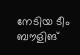നേടിയ ടീം ബൗളിങ്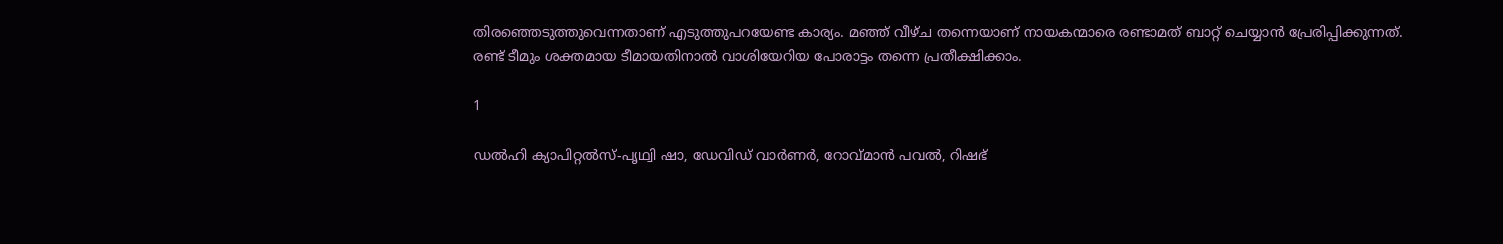തിരഞ്ഞെടുത്തുവെന്നതാണ് എടുത്തുപറയേണ്ട കാര്യം. മഞ്ഞ് വീഴ്ച തന്നെയാണ് നായകന്മാരെ രണ്ടാമത് ബാറ്റ് ചെയ്യാന്‍ പ്രേരിപ്പിക്കുന്നത്. രണ്ട് ടീമും ശക്തമായ ടീമായതിനാല്‍ വാശിയേറിയ പോരാട്ടം തന്നെ പ്രതീക്ഷിക്കാം.

1

ഡല്‍ഹി ക്യാപിറ്റല്‍സ്-പൃഥ്വി ഷാ, ഡേവിഡ് വാര്‍ണര്‍, റോവ്മാന്‍ പവല്‍, റിഷഭ്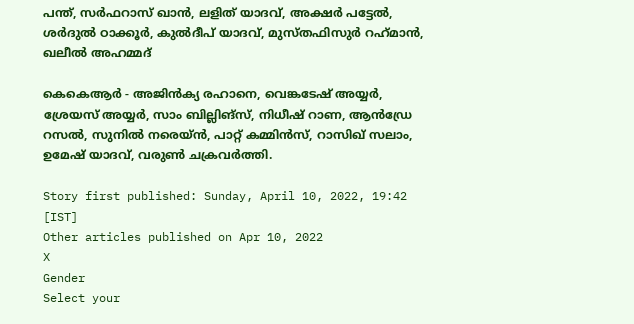പന്ത്, സര്‍ഫറാസ് ഖാന്‍, ലളിത് യാദവ്, അക്ഷര്‍ പട്ടേല്‍, ശര്‍ദുല്‍ ഠാക്കൂര്‍, കുല്‍ദീപ് യാദവ്, മുസ്തഫിസുര്‍ റഹ്‌മാന്‍, ഖലീല്‍ അഹമ്മദ്

കെകെആര്‍ - അജിന്‍ക്യ രഹാനെ, വെങ്കടേഷ് അയ്യര്‍, ശ്രേയസ് അയ്യര്‍, സാം ബില്ലിങ്സ്, നിധീഷ് റാണ, ആന്‍ഡ്രേ റസല്‍, സുനില്‍ നരെയ്ന്‍, പാറ്റ് കമ്മിന്‍സ്, റാസിഖ് സലാം, ഉമേഷ് യാദവ്, വരുണ്‍ ചക്രവര്‍ത്തി.

Story first published: Sunday, April 10, 2022, 19:42 [IST]
Other articles published on Apr 10, 2022
X
Gender
Select your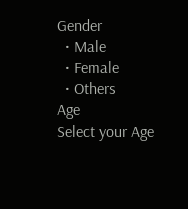Gender
  • Male
  • Female
  • Others
Age
Select your Age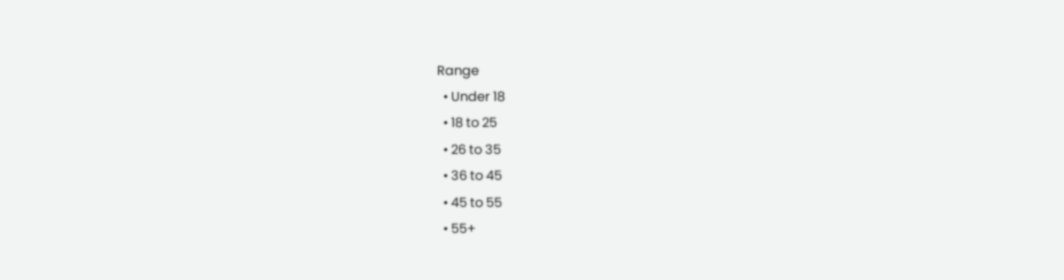Range
  • Under 18
  • 18 to 25
  • 26 to 35
  • 36 to 45
  • 45 to 55
  • 55+